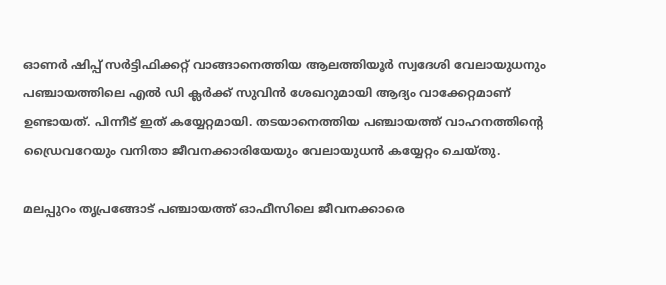ഓണര്‍ ഷിപ്പ് സര്‍ട്ടിഫിക്കറ്റ് വാങ്ങാനെത്തിയ ആലത്തിയൂര്‍ സ്വദേശി വേലായുധനും പഞ്ചായത്തിലെ എല്‍ ഡി ക്ലര്‍ക്ക് സുവിന്‍ ശേഖറുമായി ആദ്യം വാക്കേറ്റമാണ് ഉണ്ടായത്. പിന്നീട് ഇത് കയ്യേറ്റമായി. തടയാനെത്തിയ പഞ്ചായത്ത് വാഹനത്തിന്‍റെ ഡ്രൈവറേയും വനിതാ ജീവനക്കാരിയേയും വേലായുധൻ കയ്യേറ്റം ചെയ്തു.

മലപ്പുറം തൃപ്രങ്ങോട് പഞ്ചായത്ത് ഓഫീസിലെ ജീവനക്കാരെ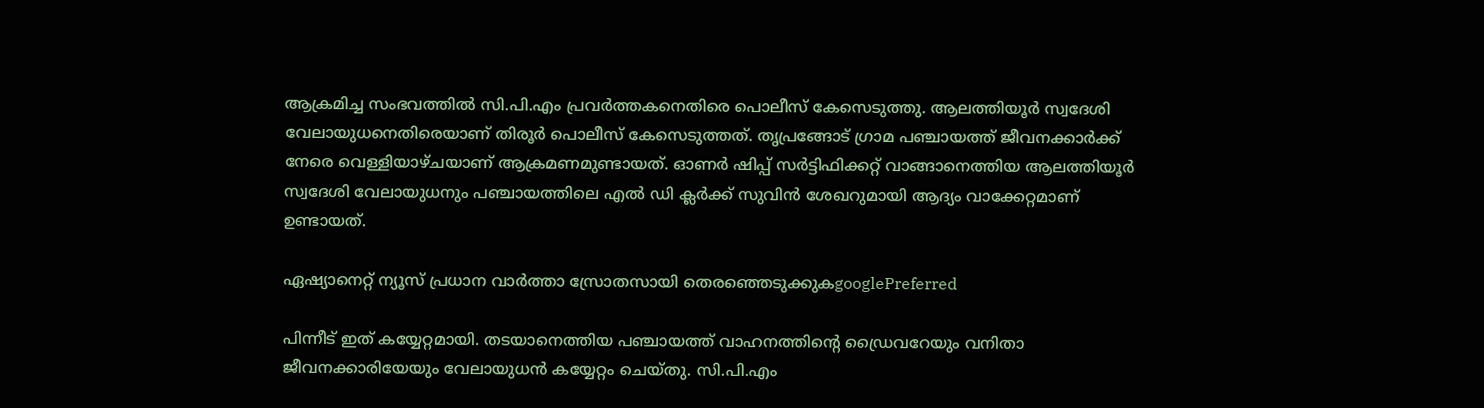ആക്രമിച്ച സംഭവത്തിൽ സി.പി.എം പ്രവർത്തകനെതിരെ പൊലീസ് കേസെടുത്തു. ആലത്തിയൂർ സ്വദേശി വേലായുധനെതിരെയാണ് തിരൂർ പൊലീസ് കേസെടുത്തത്. തൃപ്രങ്ങോട് ഗ്രാമ പഞ്ചായത്ത് ജീവനക്കാര്‍ക്ക് നേരെ വെള്ളിയാഴ്ചയാണ് ആക്രമണമുണ്ടായത്. ഓണര്‍ ഷിപ്പ് സര്‍ട്ടിഫിക്കറ്റ് വാങ്ങാനെത്തിയ ആലത്തിയൂര്‍ സ്വദേശി വേലായുധനും പഞ്ചായത്തിലെ എല്‍ ഡി ക്ലര്‍ക്ക് സുവിന്‍ ശേഖറുമായി ആദ്യം വാക്കേറ്റമാണ് ഉണ്ടായത്.

ഏഷ്യാനെറ്റ് ന്യൂസ് പ്രധാന വാർത്താ സ്രോതസായി തെരഞ്ഞെടുക്കുകgooglePreferred

പിന്നീട് ഇത് കയ്യേറ്റമായി. തടയാനെത്തിയ പഞ്ചായത്ത് വാഹനത്തിന്‍റെ ഡ്രൈവറേയും വനിതാ ജീവനക്കാരിയേയും വേലായുധൻ കയ്യേറ്റം ചെയ്തു. സി.പി.എം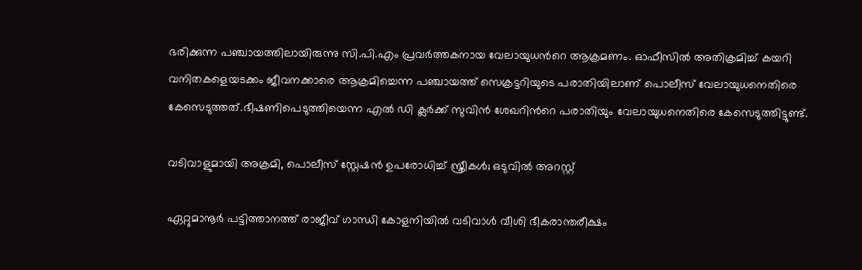ഭരിക്കുന്ന പഞ്ചായത്തിലായിരുന്നു സി.പി.എം പ്രവര്‍ത്തകനായ വേലായുധന്‍റെ ആക്രമണം. ഓഫീസിൽ അതിക്രമിച്ച് കയറി വനിതകളെയടക്കം ജീവനക്കാരെ ആക്രമിച്ചെന്ന പഞ്ചായത്ത് സെക്രട്ടറിയുടെ പരാതിയിലാണ് പൊലീസ് വേലായുധനെതിരെ കേസെടുത്തത്.ഭീഷണിപെടുത്തിയെന്ന എല്‍ ഡി ക്ലര്‍ക്ക് സുവിന്‍ ശേഖറിന്‍റെ പരാതിയും വേലായുധനെതിരെ കേസെടുത്തിട്ടുണ്ട്.

വടിവാളുമായി അക്രമി, പൊലീസ് സ്റ്റേഷന്‍ ഉപരോധിച്ച് സ്ത്രീകള്‍; ഒടുവില്‍ അറസ്റ്റ്

ഏറ്റുമാനൂർ പട്ടിത്താനത്ത് രാജീവ് ഗാന്ധി കോളനിയിൽ വടിവാൾ വീശി ഭീകരാന്തരീക്ഷം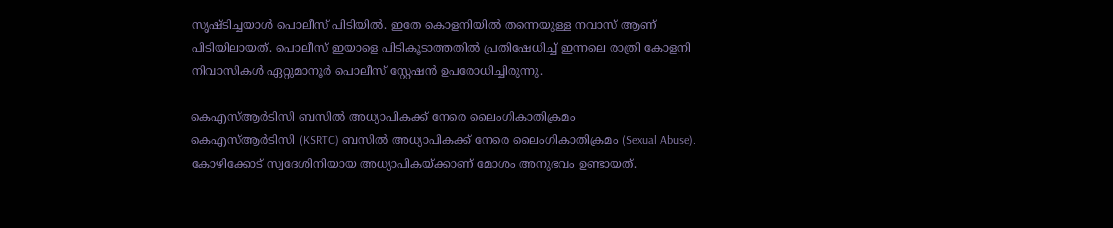സൃഷ്ടിച്ചയാൾ പൊലീസ് പിടിയിൽ. ഇതേ കൊളനിയിൽ തന്നെയുള്ള നവാസ് ആണ് പിടിയിലായത്. പൊലീസ് ഇയാളെ പിടികൂടാത്തതിൽ പ്രതിഷേധിച്ച് ഇന്നലെ രാത്രി കോളനി നിവാസികൾ ഏറ്റുമാനൂർ പൊലീസ് സ്റ്റേഷൻ ഉപരോധിച്ചിരുന്നു.

കെഎസ്ആർടിസി ബസിൽ അധ്യാപികക്ക് നേരെ ലൈംഗികാതിക്രമം
കെഎസ്ആർടിസി (KSRTC) ബസിൽ അധ്യാപികക്ക് നേരെ ലൈംഗികാതിക്രമം (Sexual Abuse). കോഴിക്കോട് സ്വദേശിനിയായ അധ്യാപികയ്ക്കാണ് മോശം അനുഭവം ഉണ്ടായത്.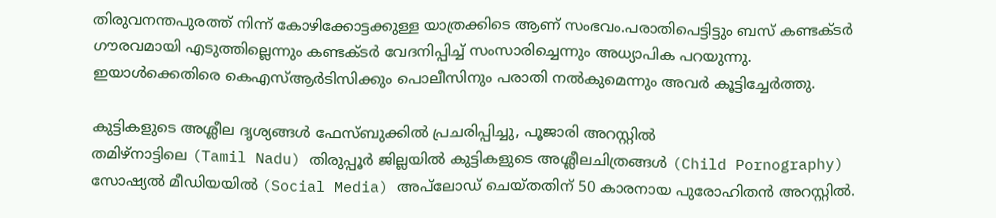തിരുവനന്തപുരത്ത് നിന്ന് കോഴിക്കോട്ടക്കുള്ള യാത്രക്കിടെ ആണ് സംഭവം.പരാതിപെട്ടിട്ടും ബസ് കണ്ടക്ടർ ഗൗരവമായി എടുത്തില്ലെന്നും കണ്ടക്ടർ വേദനിപ്പിച്ച് സംസാരിച്ചെന്നും അധ്യാപിക പറയുന്നു. ഇയാൾക്കെതിരെ കെഎസ്ആർടിസിക്കും പൊലീസിനും പരാതി നൽകുമെന്നും അവർ കൂട്ടിച്ചേർത്തു.

കുട്ടികളുടെ അശ്ലീല ദൃശ്യങ്ങൾ ഫേസ്ബുക്കിൽ പ്രചരിപ്പിച്ചു, പൂജാരി അറസ്റ്റിൽ
തമിഴ്‌നാട്ടിലെ (Tamil Nadu) തിരുപ്പൂർ ജില്ലയിൽ കുട്ടികളുടെ അശ്ലീലചിത്രങ്ങൾ (Child Pornography) സോഷ്യൽ മീഡിയയിൽ (Social Media) അപ്‌ലോഡ് ചെയ്തതിന് 50 കാരനായ പുരോഹിതൻ അറസ്റ്റിൽ.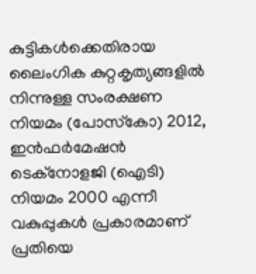കുട്ടികൾക്കെതിരായ ലൈംഗിക കുറ്റകൃത്യങ്ങളിൽ നിന്നുള്ള സംരക്ഷണ നിയമം (പോസ്‌കോ) 2012, ഇൻഫർമേഷൻ ടെക്‌നോളജി (ഐടി) നിയമം 2000 എന്നീ വകുപ്പുകൾ പ്രകാരമാണ് പ്രതിയെ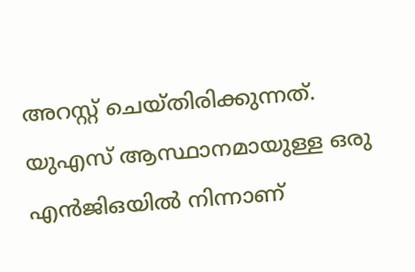അറസ്റ്റ് ചെയ്തിരിക്കുന്നത്. യുഎസ് ആസ്ഥാനമായുള്ള ഒരു എൻജിഒയിൽ നിന്നാണ്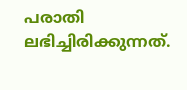പരാതി ലഭിച്ചിരിക്കുന്നത്.